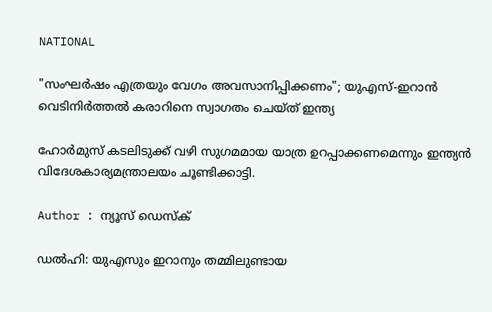NATIONAL

"സംഘർഷം എത്രയും വേഗം അവസാനിപ്പിക്കണം"; യുഎസ്-ഇറാൻ വെടിനിർത്തൽ കരാറിനെ സ്വാഗതം ചെയ്ത് ഇന്ത്യ

ഹോർമുസ് കടലിടുക്ക് വഴി സുഗമമായ യാത്ര ഉറപ്പാക്കണമെന്നും ഇന്ത്യൻ വിദേശകാര്യമന്ത്രാലയം ചൂണ്ടിക്കാട്ടി.

Author : ന്യൂസ് ഡെസ്ക്

ഡൽഹി: യുഎസും ഇറാനും തമ്മിലുണ്ടായ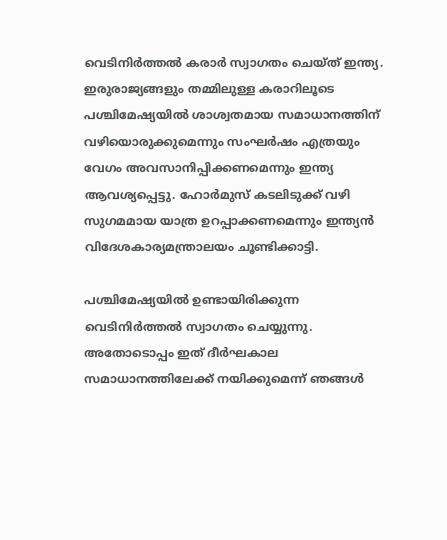വെടിനിർത്തൽ കരാർ സ്വാഗതം ചെയ്ത് ഇന്ത്യ. ഇരുരാജ്യങ്ങളും തമ്മിലുള്ള കരാറിലൂടെ പശ്ചിമേഷ്യയിൽ ശാശ്വതമായ സമാധാനത്തിന് വഴിയൊരുക്കുമെന്നും സംഘർഷം എത്രയും വേഗം അവസാനിപ്പിക്കണമെന്നും ഇന്ത്യ ആവശ്യപ്പെട്ടു. ഹോർമുസ് കടലിടുക്ക് വഴി സുഗമമായ യാത്ര ഉറപ്പാക്കണമെന്നും ഇന്ത്യൻ വിദേശകാര്യമന്ത്രാലയം ചൂണ്ടിക്കാട്ടി.

പശ്ചിമേഷ്യയിൽ ഉണ്ടായിരിക്കുന്ന വെടിനിർത്തൽ സ്വാഗതം ചെയ്യുന്നു. അതോടൊപ്പം ഇത് ദീർഘകാല സമാധാനത്തിലേക്ക് നയിക്കുമെന്ന് ഞങ്ങൾ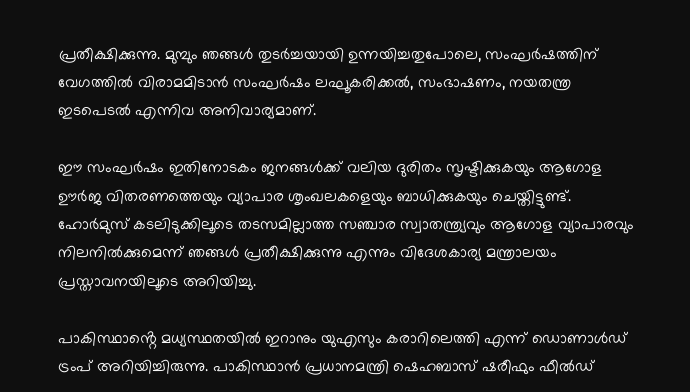പ്രതീക്ഷിക്കുന്നു. മുമ്പും ഞങ്ങൾ തുടർച്ചയായി ഉന്നയിച്ചതുപോലെ, സംഘർഷത്തിന് വേഗത്തിൽ വിരാമമിടാൻ സംഘർഷം ലഘൂകരിക്കൽ, സംഭാഷണം, നയതന്ത്ര ഇടപെടൽ എന്നിവ അനിവാര്യമാണ്.

ഈ സംഘർഷം ഇതിനോടകം ജനങ്ങൾക്ക് വലിയ ദുരിതം സൃഷ്ടിക്കുകയും ആഗോള ഊർജ വിതരണത്തെയും വ്യാപാര ശൃംഖലകളെയും ബാധിക്കുകയും ചെയ്തിട്ടുണ്ട്. ഹോർമുസ് കടലിടുക്കിലൂടെ തടസമില്ലാത്ത സഞ്ചാര സ്വാതന്ത്ര്യവും ആഗോള വ്യാപാരവും നിലനിൽക്കുമെന്ന് ഞങ്ങൾ പ്രതീക്ഷിക്കുന്നു എന്നും വിദേശകാര്യ മന്ത്രാലയം പ്രസ്താവനയിലൂടെ അറിയിച്ചു.

പാകിസ്ഥാൻ്റെ മധ്യസ്ഥതയിൽ ഇറാനും യുഎസും കരാറിലെത്തി എന്ന് ഡൊണാള്‍ഡ് ട്രംപ് അറിയിച്ചിരുന്നു. പാകിസ്ഥാന്‍ പ്രധാനമന്ത്രി ഷെഹബാസ് ഷരീഫും ഫീല്‍ഡ്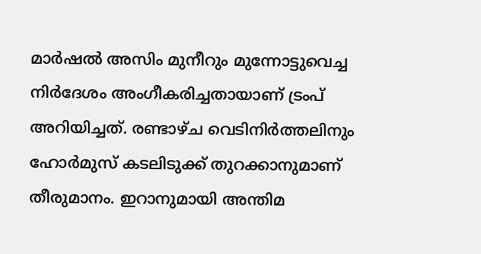മാര്‍ഷല്‍ അസിം മുനീറും മുന്നോട്ടുവെച്ച നിര്‍ദേശം അംഗീകരിച്ചതായാണ് ട്രംപ് അറിയിച്ചത്. രണ്ടാഴ്ച വെടിനിര്‍ത്തലിനും ഹോര്‍മുസ് കടലിടുക്ക് തുറക്കാനുമാണ് തീരുമാനം. ഇറാനുമായി അന്തിമ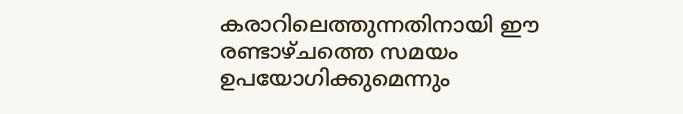കരാറിലെത്തുന്നതിനായി ഈ രണ്ടാഴ്ചത്തെ സമയം ഉപയോഗിക്കുമെന്നും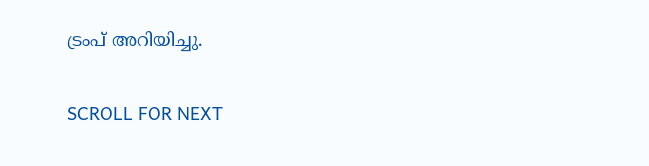ട്രംപ് അറിയിച്ചു.

SCROLL FOR NEXT